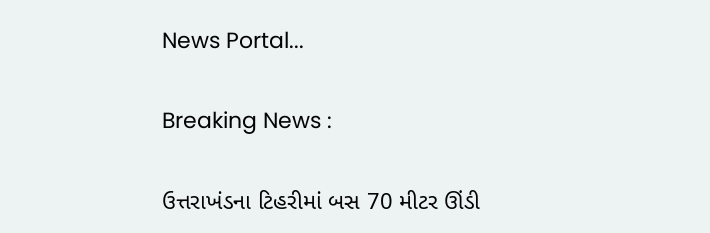News Portal...

Breaking News :

ઉત્તરાખંડના ટિહરીમાં બસ 70 મીટર ઊંડી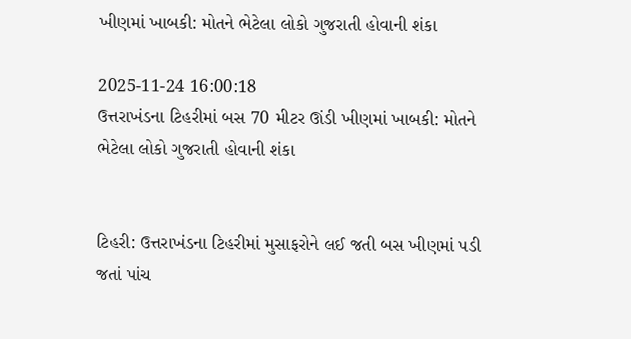ખીણમાં ખાબકી: મોતને ભેટેલા લોકો ગુજરાતી હોવાની શંકા

2025-11-24 16:00:18
ઉત્તરાખંડના ટિહરીમાં બસ 70 મીટર ઊંડી ખીણમાં ખાબકી: મોતને ભેટેલા લોકો ગુજરાતી હોવાની શંકા


ટિહરી: ઉત્તરાખંડના ટિહરીમાં મુસાફરોને લઈ જતી બસ ખીણમાં પડી જતાં પાંચ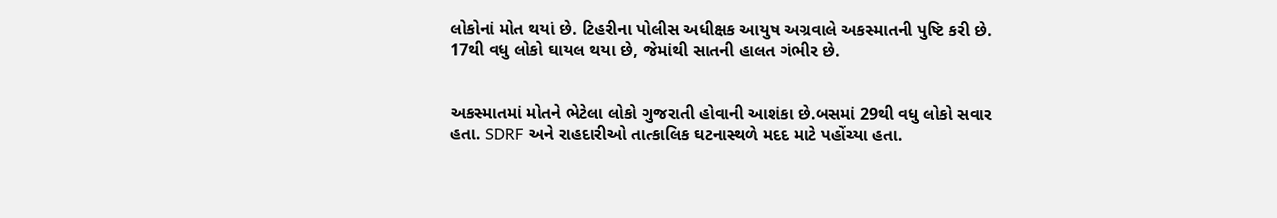લોકોનાં મોત થયાં છે. ટિહરીના પોલીસ અધીક્ષક આયુષ અગ્રવાલે અકસ્માતની પુષ્ટિ કરી છે. 17થી વધુ લોકો ઘાયલ થયા છે, જેમાંથી સાતની હાલત ગંભીર છે.


અકસ્માતમાં મોતને ભેટેલા લોકો ગુજરાતી હોવાની આશંકા છે.બસમાં 29થી વધુ લોકો સવાર હતા. SDRF અને રાહદારીઓ તાત્કાલિક ઘટનાસ્થળે મદદ માટે પહોંચ્યા હતા.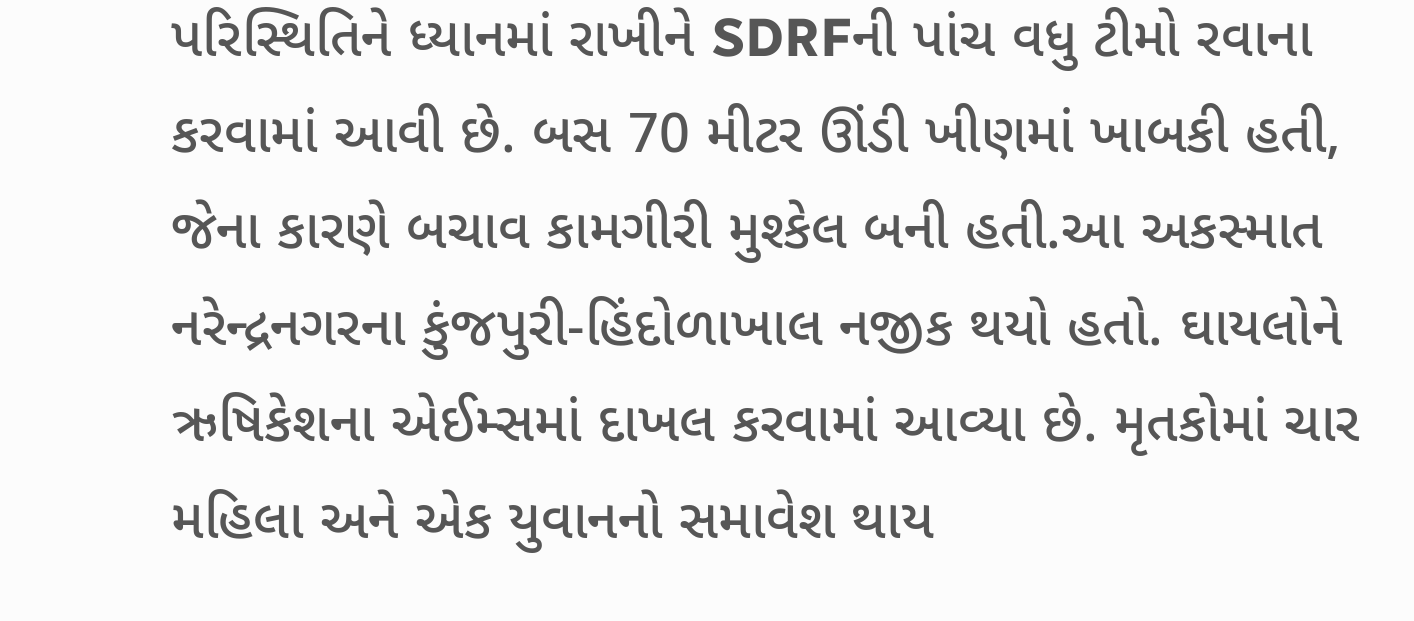પરિસ્થિતિને ધ્યાનમાં રાખીને SDRFની પાંચ વધુ ટીમો રવાના કરવામાં આવી છે. બસ 70 મીટર ઊંડી ખીણમાં ખાબકી હતી, જેના કારણે બચાવ કામગીરી મુશ્કેલ બની હતી.આ અકસ્માત નરેન્દ્રનગરના કુંજપુરી-હિંદોળાખાલ નજીક થયો હતો. ઘાયલોને ઋષિકેશના એઈમ્સમાં દાખલ કરવામાં આવ્યા છે. મૃતકોમાં ચાર મહિલા અને એક યુવાનનો સમાવેશ થાય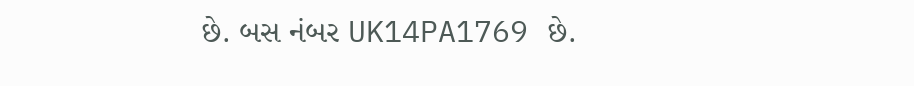છે. બસ નંબર UK14PA1769 છે.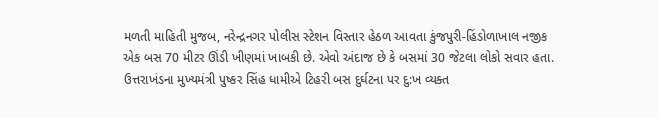મળતી માહિતી મુજબ, નરેન્દ્રનગર પોલીસ સ્ટેશન વિસ્તાર હેઠળ આવતા કુંજપુરી-હિંડોળાખાલ નજીક એક બસ 70 મીટર ઊંડી ખીણમાં ખાબકી છે. એવો અંદાજ છે કે બસમાં 30 જેટલા લોકો સવાર હતા. ઉત્તરાખંડના મુખ્યમંત્રી પુષ્કર સિંહ ધામીએ ટિહરી બસ દુર્ઘટના પર દુ:ખ વ્યક્ત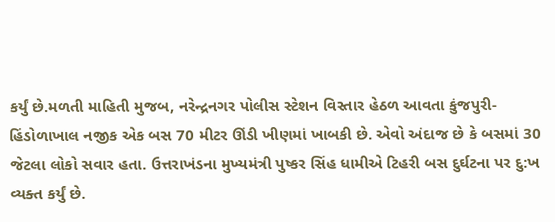કર્યું છે.મળતી માહિતી મુજબ, નરેન્દ્રનગર પોલીસ સ્ટેશન વિસ્તાર હેઠળ આવતા કુંજપુરી-હિંડોળાખાલ નજીક એક બસ 70 મીટર ઊંડી ખીણમાં ખાબકી છે. એવો અંદાજ છે કે બસમાં 30 જેટલા લોકો સવાર હતા. ઉત્તરાખંડના મુખ્યમંત્રી પુષ્કર સિંહ ધામીએ ટિહરી બસ દુર્ઘટના પર દુ:ખ વ્યક્ત કર્યું છે.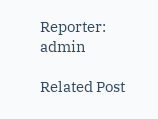Reporter: admin

Related Post